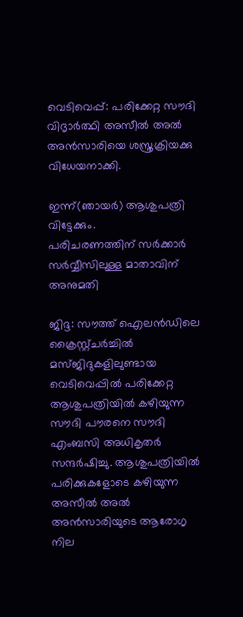വെടിവെപ്പ്: പരിക്കേറ്റ സൗദി വിദൃാര്‍ത്ഥി അസീല്‍ അല്‍ അന്‍സാരിയെ ശസ്ത്രക്രിയക്കു വിധേയനാക്കി.

ഇന്ന്(ഞായര്‍) ആശുപത്രി വിട്ടേക്കും.
പരിചരണത്തിന് സര്‍ക്കാര്‍ സര്‍വ്വീസിലുള്ള മാതാവിന് അനുമതി

ജിദ്ദ: സൗത്ത് ഐലന്‍ഡിലെ ക്രൈസ്റ്റ്ചര്‍ച്ചില്‍ മസ്ജിദുകളിലുണ്ടായ വെടിവെപ്പില്‍ പരിക്കേറ്റ ആശുപത്രിയില്‍ കഴിയുന്ന സൗദി പൗരനെ സൗദി എംബസി അധികൃതര്‍ സന്ദര്‍ഷിച്ചു. ആശുപത്രിയില്‍ പരിക്കുകളോടെ കഴിയുന്ന അസീല്‍ അല്‍ അന്‍സാരിയുടെ ആരോഗൃ നില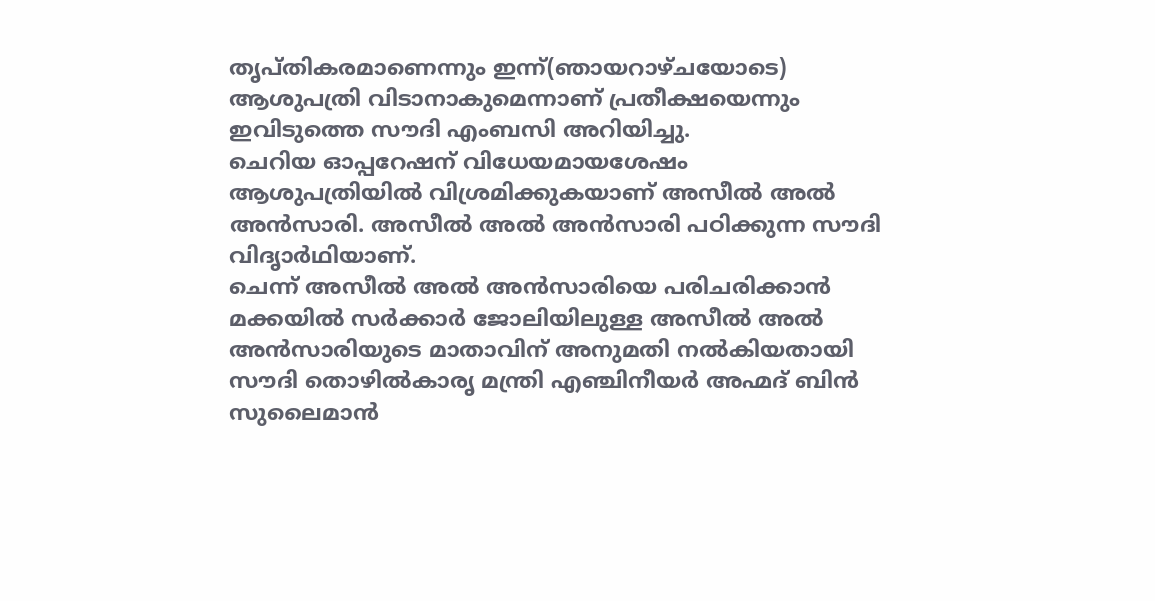തൃപ്തികരമാണെന്നും ഇന്ന്(ഞായറാഴ്ചയോടെ) ആശുപത്രി വിടാനാകുമെന്നാണ് പ്രതീക്ഷയെന്നും ഇവിടുത്തെ സൗദി എംബസി അറിയിച്ചു.
ചെറിയ ഓപ്പറേഷന് വിധേയമായശേഷം ആശുപത്രിയില്‍ വിശ്രമിക്കുകയാണ് അസീല്‍ അല്‍ അന്‍സാരി. അസീല്‍ അല്‍ അന്‍സാരി പഠിക്കുന്ന സൗദി വിദൃാര്‍ഥിയാണ്.
ചെന്ന് അസീല്‍ അല്‍ അന്‍സാരിയെ പരിചരിക്കാന്‍ മക്കയില്‍ സര്‍ക്കാര്‍ ജോലിയിലുള്ള അസീല്‍ അല്‍ അന്‍സാരിയുടെ മാതാവിന് അനുമതി നല്‍കിയതായി സൗദി തൊഴില്‍കാരൃ മന്ത്രി എഞ്ചിനീയര്‍ അഹ്മദ് ബിന്‍ സുലൈമാന്‍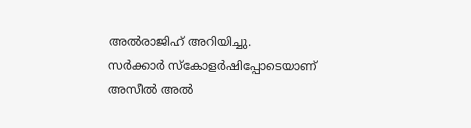അല്‍രാജിഹ് അറിയിച്ചു.
സര്‍ക്കാര്‍ സ്‌കോളര്‍ഷിപ്പോടെയാണ് അസീല്‍ അല്‍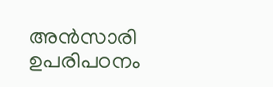അന്‍സാരി ഉപരിപഠനം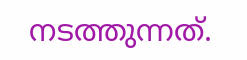നടത്തുന്നത്.